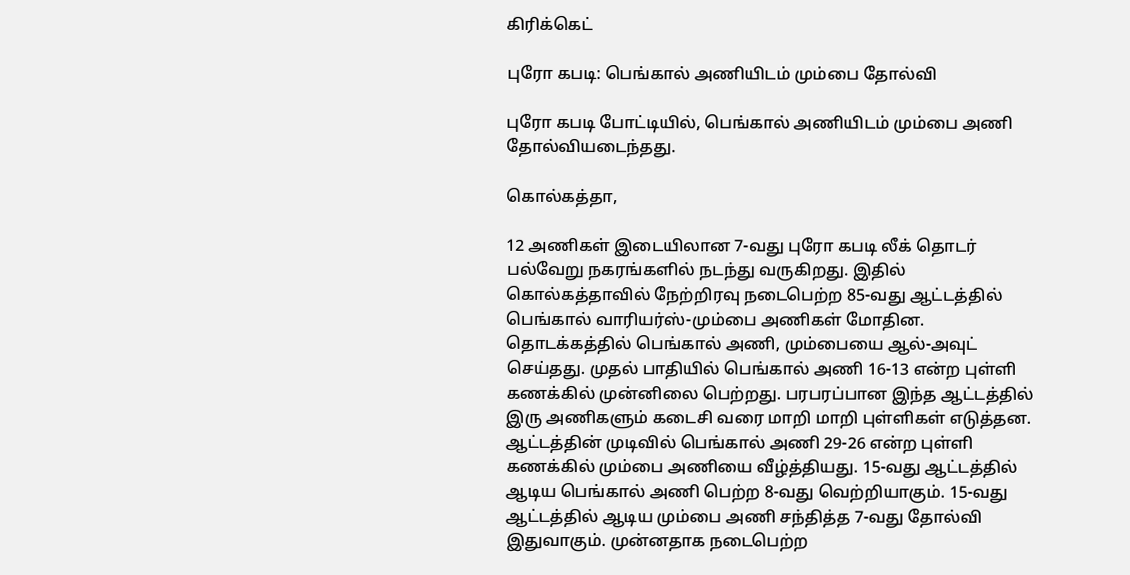கிரிக்கெட்

புரோ கபடி: பெங்கால் அணியிடம் மும்பை தோல்வி

புரோ கபடி போட்டியில், பெங்கால் அணியிடம் மும்பை அணி தோல்வியடைந்தது.

கொல்கத்தா,

12 அணிகள் இடையிலான 7-வது புரோ கபடி லீக் தொடர் பல்வேறு நகரங்களில் நடந்து வருகிறது. இதில் கொல்கத்தாவில் நேற்றிரவு நடைபெற்ற 85-வது ஆட்டத்தில் பெங்கால் வாரியர்ஸ்-மும்பை அணிகள் மோதின. தொடக்கத்தில் பெங்கால் அணி, மும்பையை ஆல்-அவுட் செய்தது. முதல் பாதியில் பெங்கால் அணி 16-13 என்ற புள்ளி கணக்கில் முன்னிலை பெற்றது. பரபரப்பான இந்த ஆட்டத்தில் இரு அணிகளும் கடைசி வரை மாறி மாறி புள்ளிகள் எடுத்தன. ஆட்டத்தின் முடிவில் பெங்கால் அணி 29-26 என்ற புள்ளி கணக்கில் மும்பை அணியை வீழ்த்தியது. 15-வது ஆட்டத்தில் ஆடிய பெங்கால் அணி பெற்ற 8-வது வெற்றியாகும். 15-வது ஆட்டத்தில் ஆடிய மும்பை அணி சந்தித்த 7-வது தோல்வி இதுவாகும். முன்னதாக நடைபெற்ற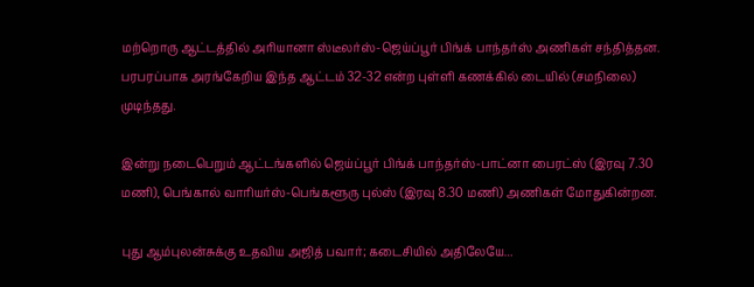மற்றொரு ஆட்டத்தில் அரியானா ஸ்டீலர்ஸ்-ஜெய்ப்பூர் பிங்க் பாந்தர்ஸ் அணிகள் சந்தித்தன. பரபரப்பாக அரங்கேறிய இந்த ஆட்டம் 32-32 என்ற புள்ளி கணக்கில் டையில் (சமநிலை) முடிந்தது.

இன்று நடைபெறும் ஆட்டங்களில் ஜெய்ப்பூர் பிங்க் பாந்தர்ஸ்-பாட்னா பைரட்ஸ் (இரவு 7.30 மணி), பெங்கால் வாரியர்ஸ்-பெங்களூரு புல்ஸ் (இரவு 8.30 மணி) அணிகள் மோதுகின்றன.

புது ஆம்புலன்சுக்கு உதவிய அஜித் பவார்; கடைசியில் அதிலேயே...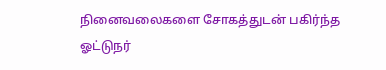நினைவலைகளை சோகத்துடன் பகிர்ந்த ஓட்டுநர்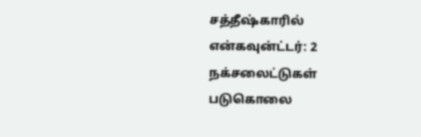சத்தீஷ்காரில் என்கவுன்ட்டர்: 2 நக்சலைட்டுகள் படுகொலை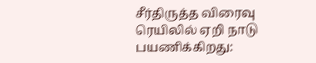சீர்திருத்த விரைவு ரெயிலில் ஏறி நாடு பயணிக்கிறது: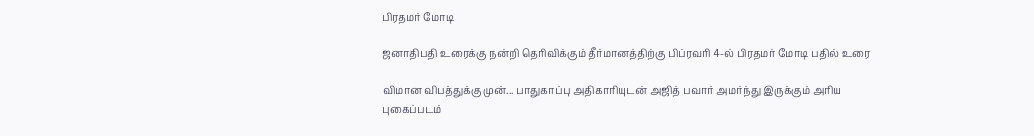பிரதமர் மோடி

ஜனாதிபதி உரைக்கு நன்றி தெரிவிக்கும் தீர்மானத்திற்கு பிப்ரவரி 4-ல் பிரதமர் மோடி பதில் உரை

விமான விபத்துக்கு முன்... பாதுகாப்பு அதிகாரியுடன் அஜித் பவார் அமர்ந்து இருக்கும் அரிய புகைப்படம்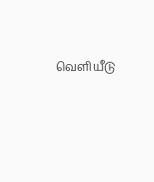வெளியீடு